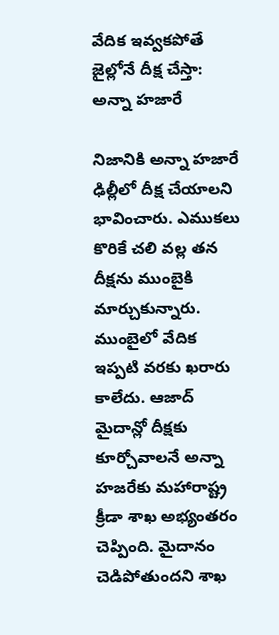వేదిక ఇవ్వకపోతే జైల్లోనే దీక్ష చేస్తా: అన్నా హజారే

నిజానికి అన్నా హజారే ఢిల్లీలో దీక్ష చేయాలని భావించారు. ఎముకలు కొరికే చలి వల్ల తన దీక్షను ముంబైకి మార్చుకున్నారు. ముంబైలో వేదిక ఇప్పటి వరకు ఖరారు కాలేదు. ఆజాద్ మైదాన్లో దీక్షకు కూర్చోవాలనే అన్నా హజరేకు మహారాష్ట్ర క్రీడా శాఖ అభ్యంతరం చెప్పింది. మైదానం చెడిపోతుందని శాఖ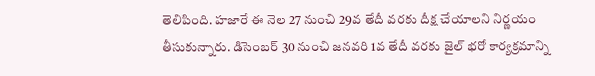తెలిపింది. హజారే ఈ నెల 27 నుంచి 29వ తేదీ వరకు దీక్ష చేయాలని నిర్ణయం తీసుకున్నారు. డిసెంబర్ 30 నుంచి జనవరి 1వ తేదీ వరకు జైల్ భరో కార్యక్రమాన్ని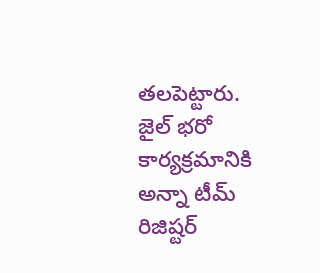తలపెట్టారు. జైల్ భరో కార్యక్రమానికి అన్నా టీమ్ రిజిష్టర్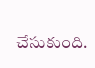చేసుకుంది.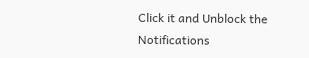Click it and Unblock the Notifications